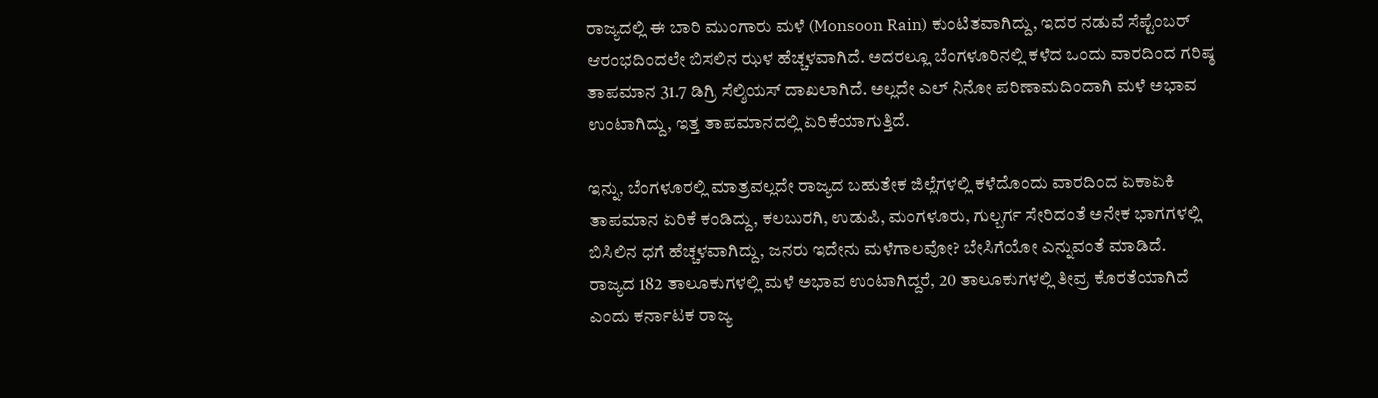ರಾಜ್ಯದಲ್ಲಿ ಈ ಬಾರಿ ಮುಂಗಾರು ಮಳೆ (Monsoon Rain) ಕುಂಟಿತವಾಗಿದ್ದು, ಇದರ ನಡುವೆ ಸೆಪ್ಟೆಂಬರ್ ಆರಂಭದಿಂದಲೇ ಬಿಸಲಿನ ಝಳ ಹೆಚ್ಚಳವಾಗಿದೆ. ಅದರಲ್ಲೂ ಬೆಂಗಳೂರಿನಲ್ಲಿ ಕಳೆದ ಒಂದು ವಾರದಿಂದ ಗರಿಷ್ಠ ತಾಪಮಾನ 31.7 ಡಿಗ್ರಿ ಸೆಲ್ಶಿಯಸ್ ದಾಖಲಾಗಿದೆ. ಅಲ್ಲದೇ ಎಲ್ ನಿನೋ ಪರಿಣಾಮದಿಂದಾಗಿ ಮಳೆ ಅಭಾವ ಉಂಟಾಗಿದ್ದು, ಇತ್ತ ತಾಪಮಾನದಲ್ಲಿ ಏರಿಕೆಯಾಗುತ್ತಿದೆ.

ಇನ್ನು, ಬೆಂಗಳೂರಲ್ಲಿ ಮಾತ್ರವಲ್ಲದೇ ರಾಜ್ಯದ ಬಹುತೇಕ ಜಿಲ್ಲೆಗಳಲ್ಲಿ ಕಳೆದೊಂದು ವಾರದಿಂದ ಏಕಾಏಕಿ ತಾಪಮಾನ ಏರಿಕೆ ಕಂಡಿದ್ದು, ಕಲಬುರಗಿ, ಉಡುಪಿ, ಮಂಗಳೂರು, ಗುಲ್ಬರ್ಗ ಸೇರಿದಂತೆ ಅನೇಕ ಭಾಗಗಳಲ್ಲಿ ಬಿಸಿಲಿನ ಧಗೆ ಹೆಚ್ಚಳವಾಗಿದ್ದು, ಜನರು ಇದೇನು ಮಳೆಗಾಲವೋ? ಬೇಸಿಗೆಯೋ ಎನ್ನುವಂತೆ ಮಾಡಿದೆ.
ರಾಜ್ಯದ 182 ತಾಲೂಕುಗಳಲ್ಲಿ ಮಳೆ ಅಭಾವ ಉಂಟಾಗಿದ್ದರೆ, 20 ತಾಲೂಕುಗಳಲ್ಲಿ ತೀವ್ರ ಕೊರತೆಯಾಗಿದೆ ಎಂದು ಕರ್ನಾಟಕ ರಾಜ್ಯ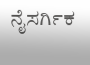ನೈಸರ್ಗಿಕ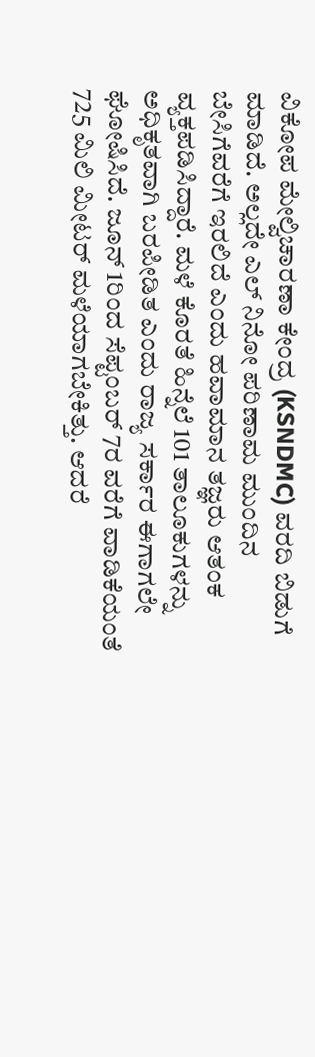ವಿಕೋಪ ಮೇಲ್ವಿಚಾರಣಾ ಕೇಂದ್ರ (KSNDMC) ವರದಿ ಬಿಡುಗೆ ಮಾಡಿದೆ. ಅಲ್ಲದೇ ಎಲ್ ನಿನೋ ಪರಿಣಾಮ ಮುಂದಿನ ಬೇಸಿಗೆವರೆಗೆ ಇರಲಿದೆ ಎಂದು ಹವಾಮಾನ ತಜ್ಞರು ಆತಂಕ ವ್ಯಕ್ತಪಡಿಸಿದ್ದಾರೆ. ಮಳೆ ಕೊರತೆ ಹಿನ್ನೆಲೆ 101 ತಾಲೂಕುಗಳನ್ನು ಅಧಿಕೃತವಾಗಿ ಬರಪೀಡಿತ ಎಂದು ರಾಜ್ಯ ಸರ್ಕಾರ ಈಗಾಗಲೇ ಘೋಷಿಸಿದೆ. ಜೂನ್ 1ರಿಂದ ಸೆಪ್ಟಂಬರ್ 7ರ ವರೆಗೆ ವಾಡಿಕೆಯಂತೆ 725 ಮಿಲಿ ಮೀಟರ್ ಮಳೆಯಾಗಬೇಕಿತ್ತು. ಆದರೆ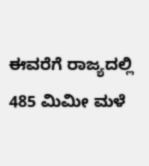ಈವರೆಗೆ ರಾಜ್ಯದಲ್ಲಿ 485 ಮಿಮೀ ಮಳೆ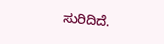ಸುರಿದಿದೆ.